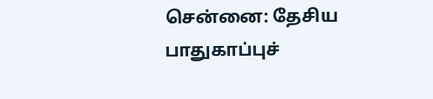சென்னை: தேசிய பாதுகாப்புச்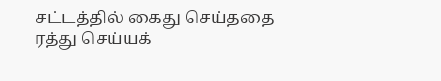சட்டத்தில் கைது செய்ததை ரத்து செய்யக்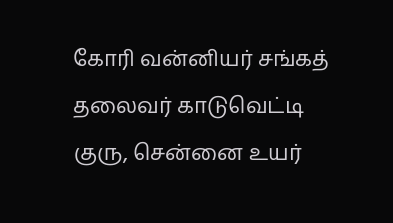கோரி வன்னியர் சங்கத் தலைவர் காடுவெட்டி குரு, சென்னை உயர்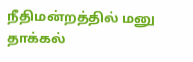நீதிமன்றத்தில் மனு தாக்கல்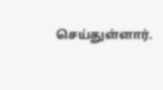செய்துள்ளார்.